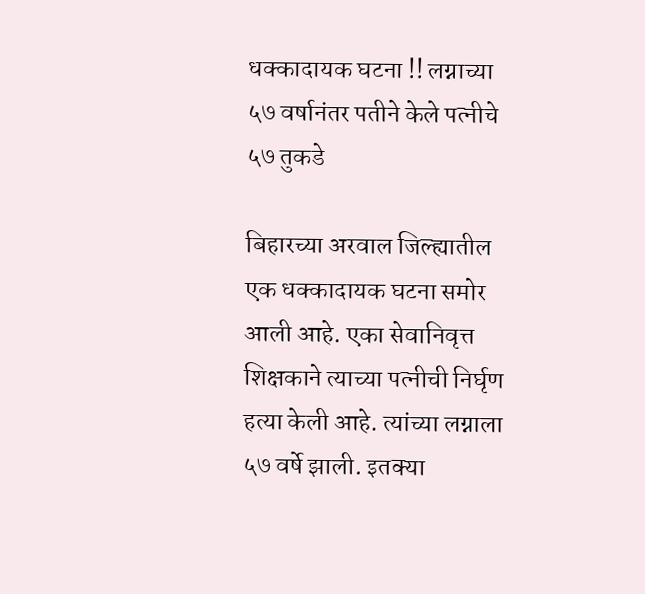धक्कादायक घटना !! लग्नाच्या ५७ वर्षानंतर पतीने केले पत्नीचे ५७ तुकडे

बिहारच्या अरवाल जिल्ह्यातील एक धक्कादायक घटना समोर आली आहे. एका सेवानिवृत्त शिक्षकाने त्याच्या पत्नीची निर्घृण हत्या केली आहे. त्यांच्या लग्नाला ५७ वर्षे झाली. इतक्या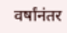वर्षांनंतर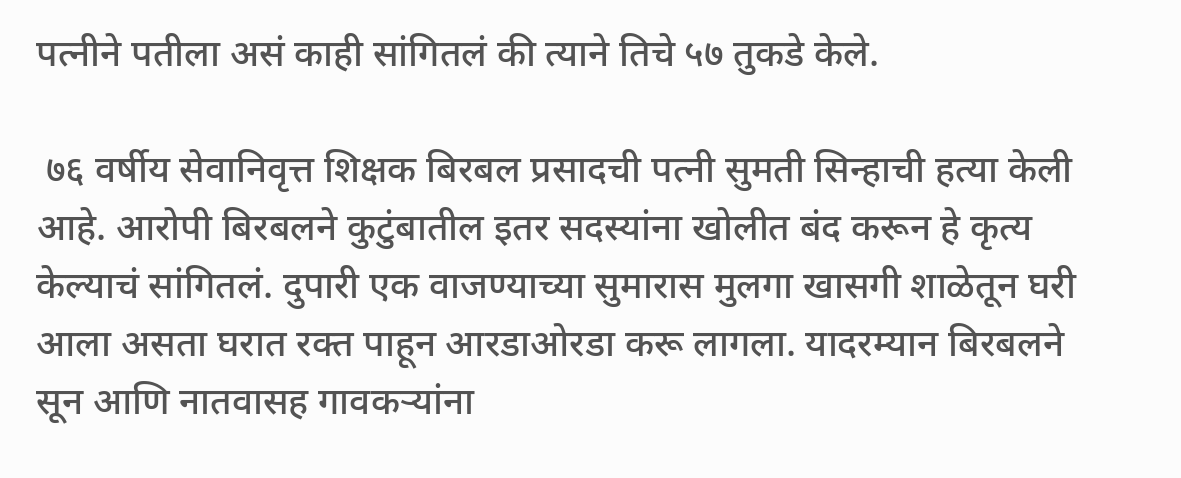पत्नीने पतीला असं काही सांगितलं की त्याने तिचे ५७ तुकडे केले.

 ७६ वर्षीय सेवानिवृत्त शिक्षक बिरबल प्रसादची पत्नी सुमती सिन्हाची हत्या केली आहे. आरोपी बिरबलने कुटुंबातील इतर सदस्यांना खोलीत बंद करून हे कृत्य केल्याचं सांगितलं. दुपारी एक वाजण्याच्या सुमारास मुलगा खासगी शाळेतून घरी आला असता घरात रक्त पाहून आरडाओरडा करू लागला. यादरम्यान बिरबलने सून आणि नातवासह गावकऱ्यांना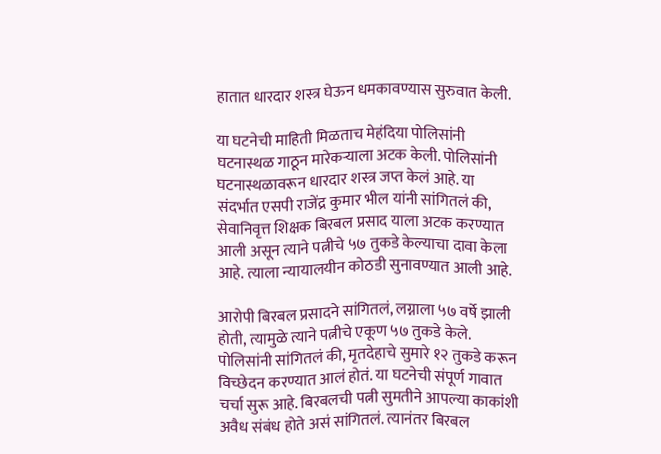हातात धारदार शस्त्र घेऊन धमकावण्यास सुरुवात केली.

या घटनेची माहिती मिळताच मेहंदिया पोलिसांनी घटनास्थळ गाठून मारेकऱ्याला अटक केली. पोलिसांनी घटनास्थळावरून धारदार शस्त्र जप्त केलं आहे. या संदर्भात एसपी राजेंद्र कुमार भील यांनी सांगितलं की, सेवानिवृत्त शिक्षक बिरबल प्रसाद याला अटक करण्यात आली असून त्याने पत्नीचे ५७ तुकडे केल्याचा दावा केला आहे. त्याला न्यायालयीन कोठडी सुनावण्यात आली आहे.

आरोपी बिरबल प्रसादने सांगितलं, लग्नाला ५७ वर्षे झाली होती, त्यामुळे त्याने पत्नीचे एकूण ५७ तुकडे केले. पोलिसांनी सांगितलं की, मृतदेहाचे सुमारे १२ तुकडे करून विच्छेदन करण्यात आलं होतं. या घटनेची संपूर्ण गावात चर्चा सुरू आहे. बिरबलची पत्नी सुमतीने आपल्या काकांशी अवैध संबंध होते असं सांगितलं. त्यानंतर बिरबल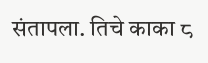संतापला. तिचे काका ८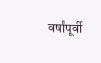वर्षांपूर्वी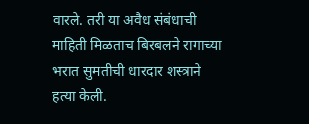वारले. तरी या अवैध संबंधाची माहिती मिळताच बिरबलने रागाच्या भरात सुमतीची धारदार शस्त्राने हत्या केली.